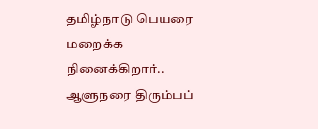தமிழ்நாடு பெயரை மறைக்க நினைக்கிறார்.. ஆளுநரை திரும்பப்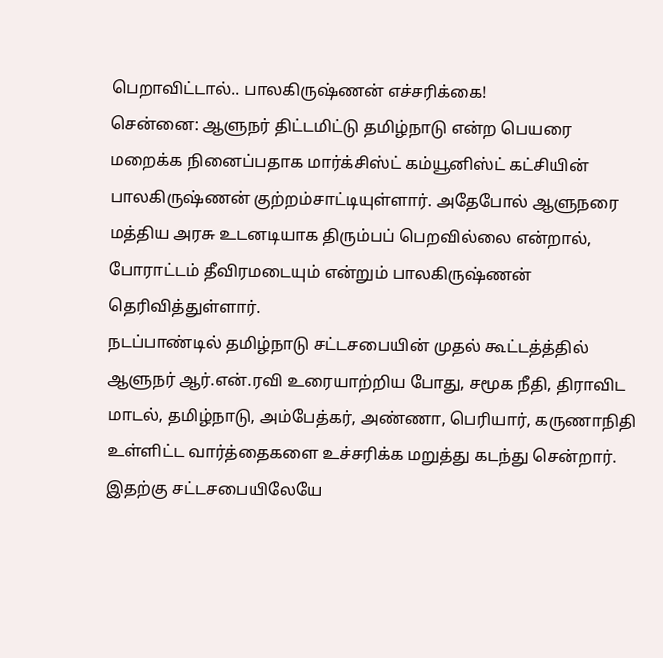பெறாவிட்டால்.. பாலகிருஷ்ணன் எச்சரிக்கை!
சென்னை: ஆளுநர் திட்டமிட்டு தமிழ்நாடு என்ற பெயரை மறைக்க நினைப்பதாக மார்க்சிஸ்ட் கம்யூனிஸ்ட் கட்சியின் பாலகிருஷ்ணன் குற்றம்சாட்டியுள்ளார். அதேபோல் ஆளுநரை மத்திய அரசு உடனடியாக திரும்பப் பெறவில்லை என்றால், போராட்டம் தீவிரமடையும் என்றும் பாலகிருஷ்ணன் தெரிவித்துள்ளார்.
நடப்பாண்டில் தமிழ்நாடு சட்டசபையின் முதல் கூட்டத்த்தில் ஆளுநர் ஆர்.என்.ரவி உரையாற்றிய போது, சமூக நீதி, திராவிட மாடல், தமிழ்நாடு, அம்பேத்கர், அண்ணா, பெரியார், கருணாநிதி உள்ளிட்ட வார்த்தைகளை உச்சரிக்க மறுத்து கடந்து சென்றார்.
இதற்கு சட்டசபையிலேயே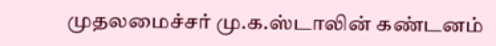முதலமைச்சர் மு.க.ஸ்டாலின் கண்டனம்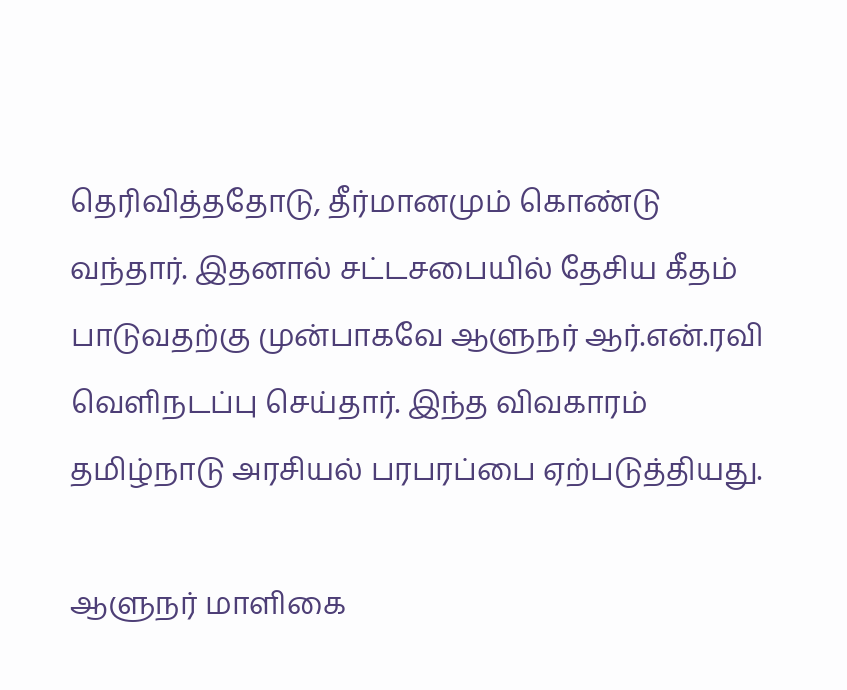தெரிவித்ததோடு, தீர்மானமும் கொண்டு வந்தார். இதனால் சட்டசபையில் தேசிய கீதம் பாடுவதற்கு முன்பாகவே ஆளுநர் ஆர்.என்.ரவி வெளிநடப்பு செய்தார். இந்த விவகாரம் தமிழ்நாடு அரசியல் பரபரப்பை ஏற்படுத்தியது.

ஆளுநர் மாளிகை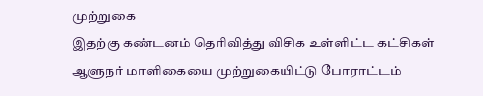முற்றுகை
இதற்கு கண்டனம் தெரிவித்து விசிக உள்ளிட்ட கட்சிகள் ஆளுநர் மாளிகையை முற்றுகையிட்டு போராட்டம்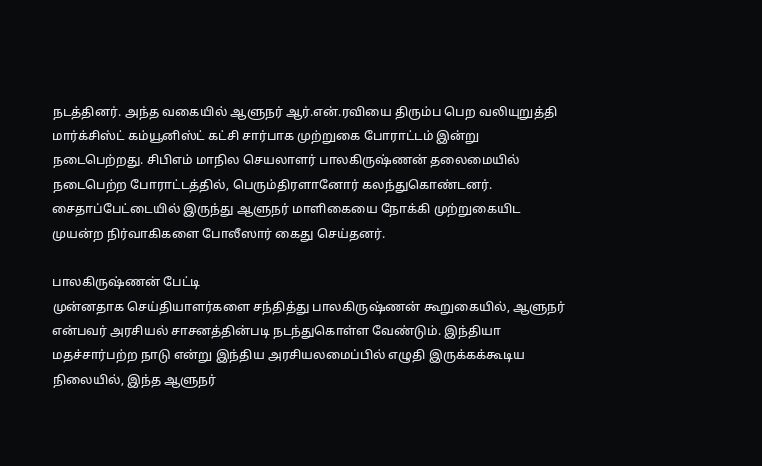நடத்தினர். அந்த வகையில் ஆளுநர் ஆர்.என்.ரவியை திரும்ப பெற வலியுறுத்தி மார்க்சிஸ்ட் கம்யூனிஸ்ட் கட்சி சார்பாக முற்றுகை போராட்டம் இன்று நடைபெற்றது. சிபிஎம் மாநில செயலாளர் பாலகிருஷ்ணன் தலைமையில் நடைபெற்ற போராட்டத்தில், பெரும்திரளானோர் கலந்துகொண்டனர். சைதாப்பேட்டையில் இருந்து ஆளுநர் மாளிகையை நோக்கி முற்றுகையிட முயன்ற நிர்வாகிகளை போலீஸார் கைது செய்தனர்.

பாலகிருஷ்ணன் பேட்டி
முன்னதாக செய்தியாளர்களை சந்தித்து பாலகிருஷ்ணன் கூறுகையில், ஆளுநர் என்பவர் அரசியல் சாசனத்தின்படி நடந்துகொள்ள வேண்டும். இந்தியா மதச்சார்பற்ற நாடு என்று இந்திய அரசியலமைப்பில் எழுதி இருக்கக்கூடிய நிலையில், இந்த ஆளுநர்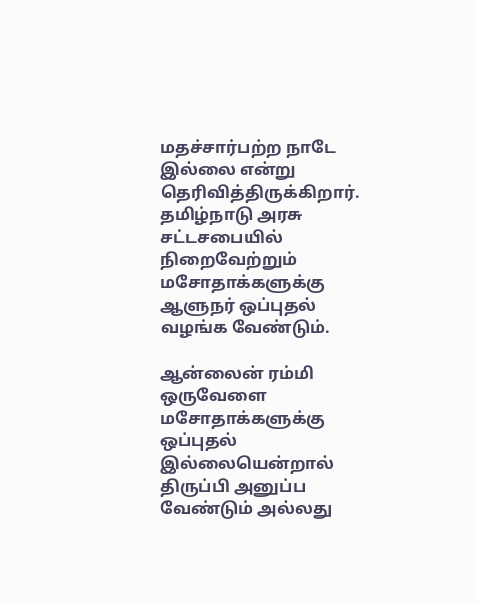மதச்சார்பற்ற நாடே இல்லை என்று தெரிவித்திருக்கிறார். தமிழ்நாடு அரசு சட்டசபையில் நிறைவேற்றும் மசோதாக்களுக்கு ஆளுநர் ஒப்புதல் வழங்க வேண்டும்.

ஆன்லைன் ரம்மி
ஒருவேளை மசோதாக்களுக்கு ஒப்புதல் இல்லையென்றால் திருப்பி அனுப்ப வேண்டும் அல்லது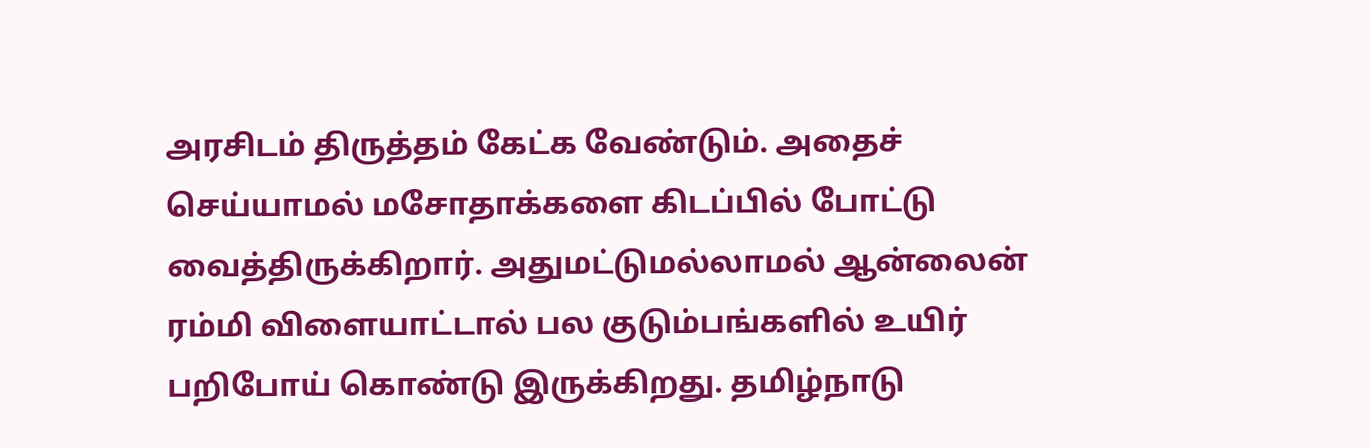அரசிடம் திருத்தம் கேட்க வேண்டும். அதைச் செய்யாமல் மசோதாக்களை கிடப்பில் போட்டு வைத்திருக்கிறார். அதுமட்டுமல்லாமல் ஆன்லைன் ரம்மி விளையாட்டால் பல குடும்பங்களில் உயிர் பறிபோய் கொண்டு இருக்கிறது. தமிழ்நாடு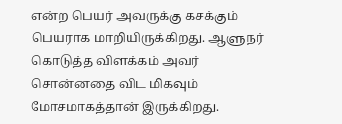என்ற பெயர் அவருக்கு கசக்கும் பெயராக மாறியிருக்கிறது. ஆளுநர் கொடுத்த விளக்கம் அவர் சொன்னதை விட மிகவும் மோசமாகத்தான் இருக்கிறது.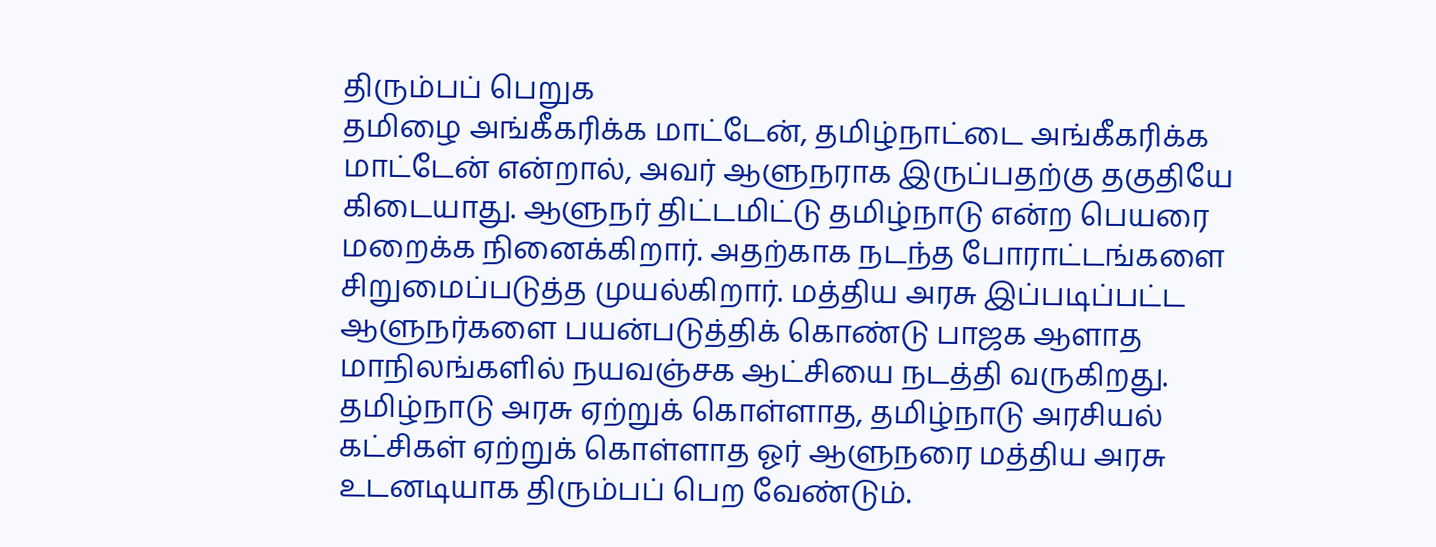திரும்பப் பெறுக
தமிழை அங்கீகரிக்க மாட்டேன், தமிழ்நாட்டை அங்கீகரிக்க மாட்டேன் என்றால், அவர் ஆளுநராக இருப்பதற்கு தகுதியே கிடையாது. ஆளுநர் திட்டமிட்டு தமிழ்நாடு என்ற பெயரை மறைக்க நினைக்கிறார். அதற்காக நடந்த போராட்டங்களை சிறுமைப்படுத்த முயல்கிறார். மத்திய அரசு இப்படிப்பட்ட ஆளுநர்களை பயன்படுத்திக் கொண்டு பாஜக ஆளாத மாநிலங்களில் நயவஞ்சக ஆட்சியை நடத்தி வருகிறது. தமிழ்நாடு அரசு ஏற்றுக் கொள்ளாத, தமிழ்நாடு அரசியல் கட்சிகள் ஏற்றுக் கொள்ளாத ஓர் ஆளுநரை மத்திய அரசு உடனடியாக திரும்பப் பெற வேண்டும்.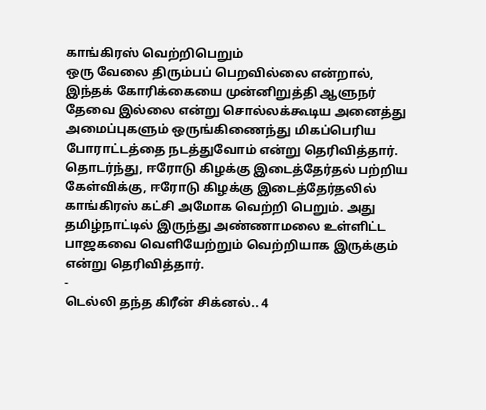காங்கிரஸ் வெற்றிபெறும்
ஒரு வேலை திரும்பப் பெறவில்லை என்றால், இந்தக் கோரிக்கையை முன்னிறுத்தி ஆளுநர் தேவை இல்லை என்று சொல்லக்கூடிய அனைத்து அமைப்புகளும் ஒருங்கிணைந்து மிகப்பெரிய போராட்டத்தை நடத்துவோம் என்று தெரிவித்தார். தொடர்ந்து, ஈரோடு கிழக்கு இடைத்தேர்தல் பற்றிய கேள்விக்கு, ஈரோடு கிழக்கு இடைத்தேர்தலில் காங்கிரஸ் கட்சி அமோக வெற்றி பெறும். அது தமிழ்நாட்டில் இருந்து அண்ணாமலை உள்ளிட்ட பாஜகவை வெளியேற்றும் வெற்றியாக இருக்கும் என்று தெரிவித்தார்.
-
டெல்லி தந்த கிரீன் சிக்னல்.. 4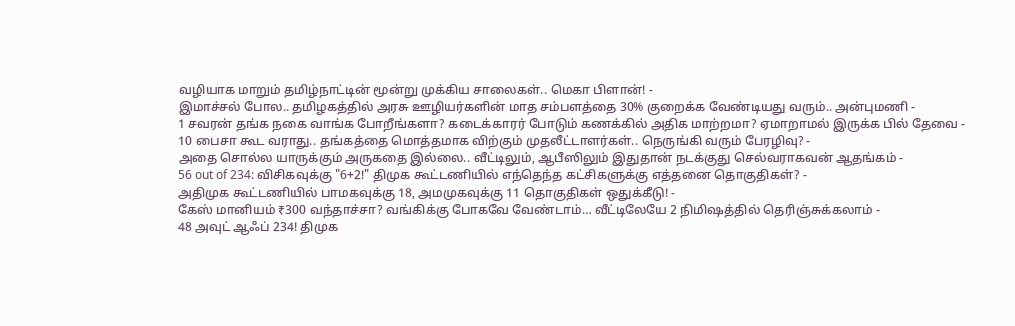வழியாக மாறும் தமிழ்நாட்டின் மூன்று முக்கிய சாலைகள்.. மெகா பிளான்! -
இமாச்சல் போல.. தமிழகத்தில் அரசு ஊழியர்களின் மாத சம்பளத்தை 30% குறைக்க வேண்டியது வரும்.. அன்புமணி -
1 சவரன் தங்க நகை வாங்க போறீங்களா? கடைக்காரர் போடும் கணக்கில் அதிக மாற்றமா? ஏமாறாமல் இருக்க பில் தேவை -
10 பைசா கூட வராது.. தங்கத்தை மொத்தமாக விற்கும் முதலீட்டாளர்கள்.. நெருங்கி வரும் பேரழிவு? -
அதை சொல்ல யாருக்கும் அருகதை இல்லை.. வீட்டிலும், ஆபீஸிலும் இதுதான் நடக்குது செல்வராகவன் ஆதங்கம் -
56 out of 234: விசிகவுக்கு "6+2!" திமுக கூட்டணியில் எந்தெந்த கட்சிகளுக்கு எத்தனை தொகுதிகள்? -
அதிமுக கூட்டணியில் பாமகவுக்கு 18, அமமுகவுக்கு 11 தொகுதிகள் ஒதுக்கீடு! -
கேஸ் மானியம் ₹300 வந்தாச்சா? வங்கிக்கு போகவே வேண்டாம்… வீட்டிலேயே 2 நிமிஷத்தில் தெரிஞ்சுக்கலாம் -
48 அவுட் ஆஃப் 234! திமுக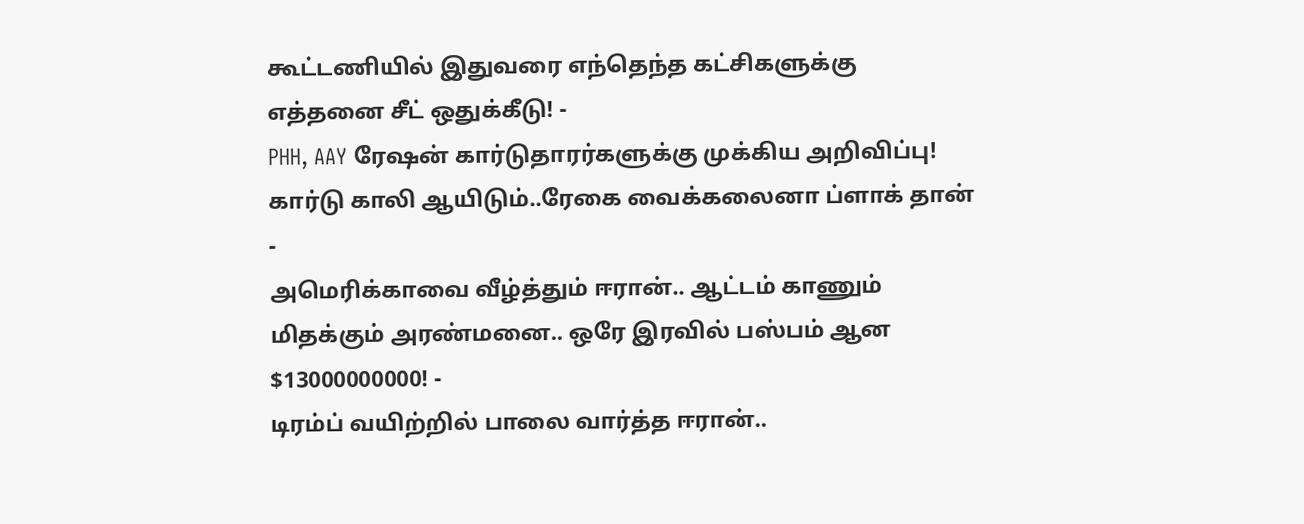கூட்டணியில் இதுவரை எந்தெந்த கட்சிகளுக்கு எத்தனை சீட் ஒதுக்கீடு! -
PHH, AAY ரேஷன் கார்டுதாரர்களுக்கு முக்கிய அறிவிப்பு! கார்டு காலி ஆயிடும்..ரேகை வைக்கலைனா ப்ளாக் தான் -
அமெரிக்காவை வீழ்த்தும் ஈரான்.. ஆட்டம் காணும் மிதக்கும் அரண்மனை.. ஒரே இரவில் பஸ்பம் ஆன $13000000000! -
டிரம்ப் வயிற்றில் பாலை வார்த்த ஈரான்..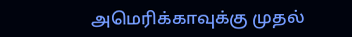அமெரிக்காவுக்கு முதல்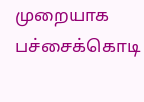முறையாக பச்சைக்கொடி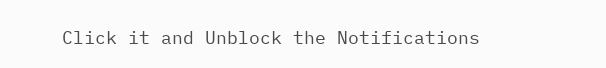Click it and Unblock the Notifications